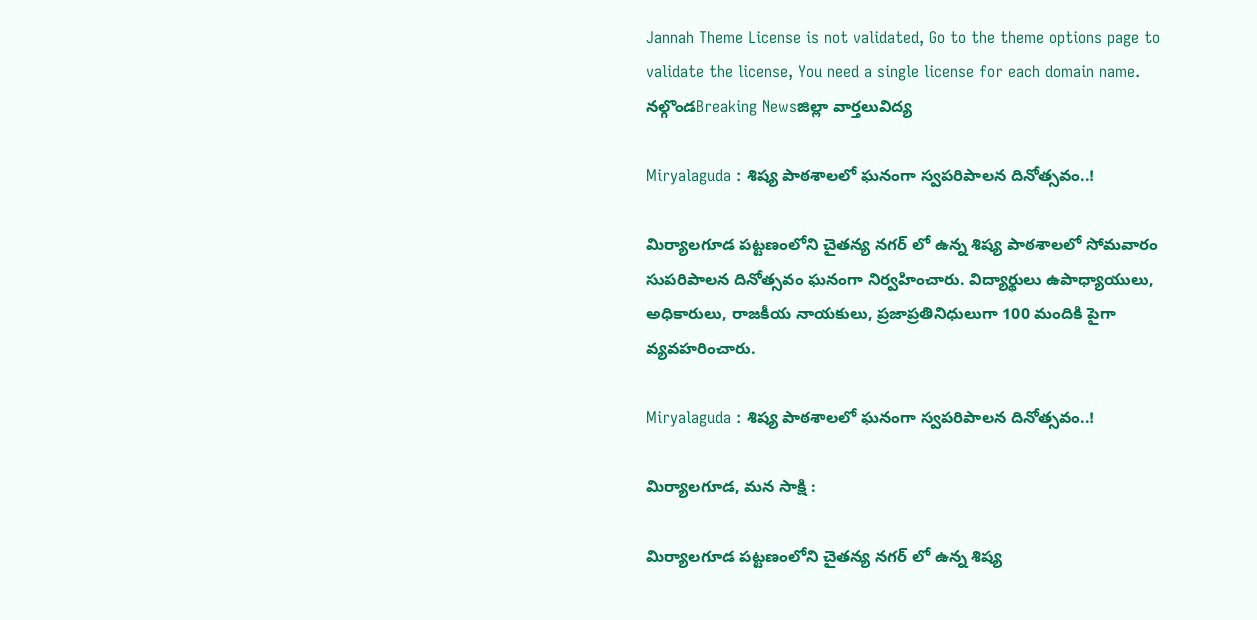Jannah Theme License is not validated, Go to the theme options page to validate the license, You need a single license for each domain name.
నల్గొండBreaking Newsజిల్లా వార్తలువిద్య

Miryalaguda : శిష్య పాఠశాలలో ఘనంగా స్వపరిపాలన దినోత్సవం..!

మిర్యాలగూడ పట్టణంలోని చైతన్య నగర్ లో ఉన్న శిష్య పాఠశాలలో సోమవారం సుపరిపాలన దినోత్సవం ఘనంగా నిర్వహించారు. విద్యార్థులు ఉపాధ్యాయులు, అధికారులు, రాజకీయ నాయకులు, ప్రజాప్రతినిధులుగా 100 మందికి పైగా వ్యవహరించారు.

Miryalaguda : శిష్య పాఠశాలలో ఘనంగా స్వపరిపాలన దినోత్సవం..!

మిర్యాలగూడ, మన సాక్షి :

మిర్యాలగూడ పట్టణంలోని చైతన్య నగర్ లో ఉన్న శిష్య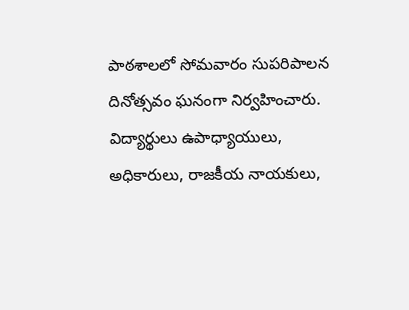పాఠశాలలో సోమవారం సుపరిపాలన దినోత్సవం ఘనంగా నిర్వహించారు. విద్యార్థులు ఉపాధ్యాయులు, అధికారులు, రాజకీయ నాయకులు,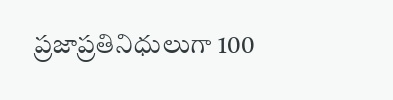ప్రజాప్రతినిధులుగా 100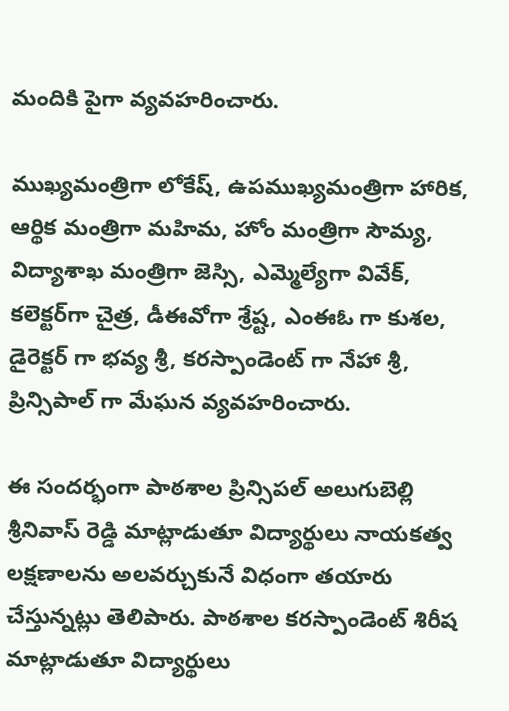మందికి పైగా వ్యవహరించారు.

ముఖ్యమంత్రిగా లోకేష్, ఉపముఖ్యమంత్రిగా హారిక, ఆర్థిక మంత్రిగా మహిమ, హోం మంత్రిగా సౌమ్య, విద్యాశాఖ మంత్రిగా జెస్సి, ఎమ్మెల్యేగా వివేక్, కలెక్టర్‌గా చైత్ర, డీఈవోగా శ్రేష్ట, ఎంఈఓ గా కుశల, డైరెక్టర్ గా భవ్య శ్రీ, కరస్పాండెంట్ గా నేహా శ్రీ, ప్రిన్సిపాల్ గా మేఘన వ్యవహరించారు.

ఈ సందర్భంగా పాఠశాల ప్రిన్సిపల్ అలుగుబెల్లి శ్రీనివాస్ రెడ్డి మాట్లాడుతూ విద్యార్థులు నాయకత్వ లక్షణాలను అలవర్చుకునే విధంగా తయారు చేస్తున్నట్లు తెలిపారు. పాఠశాల కరస్పాండెంట్ శిరీష మాట్లాడుతూ విద్యార్థులు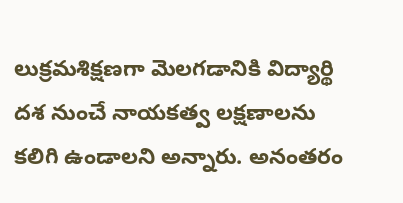లుక్రమశిక్షణగా మెలగడానికి విద్యార్థి దశ నుంచే నాయకత్వ లక్షణాలను కలిగి ఉండాలని అన్నారు. అనంతరం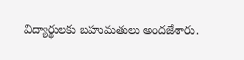విద్యార్థులకు బహుమతులు అందజేశారు.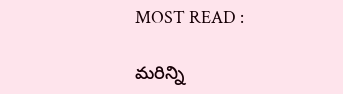MOST READ :

మరిన్ని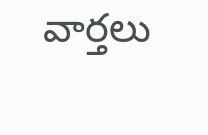వార్తలు